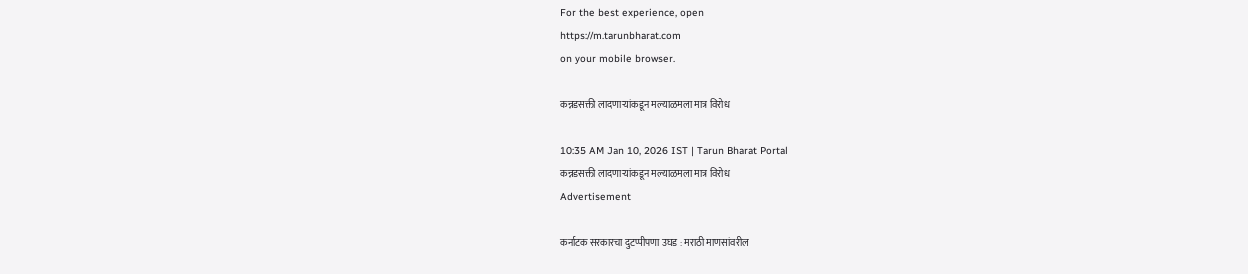For the best experience, open
https://m.tarunbharat.com
on your mobile browser.

कन्नडसक्ती लादणाऱ्यांकडून मल्याळमला मात्र विरोध

10:35 AM Jan 10, 2026 IST | Tarun Bharat Portal
कन्नडसक्ती लादणाऱ्यांकडून मल्याळमला मात्र विरोध
Advertisement

कर्नाटक सरकारचा दुटप्पीपणा उघड : मराठी माणसांवरील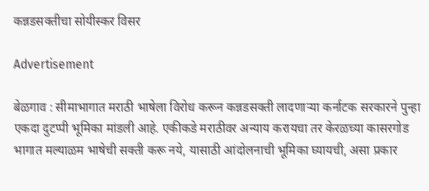कन्नडसक्तीचा सोयीस्कर विसर

Advertisement

बेळगाव : सीमाभागात मराठी भाषेला विरोध करून कन्नडसक्ती लादणाऱ्या कर्नाटक सरकारने पुन्हा एकदा दुटप्पी भूमिका मांडली आहे. एकीकडे मराठीवर अन्याय करायचा तर केरळच्या कासरगोड भागात मल्याळम भाषेची सक्ती करू नये, यासाठी आंदोलनाची भूमिका घ्यायची, असा प्रकार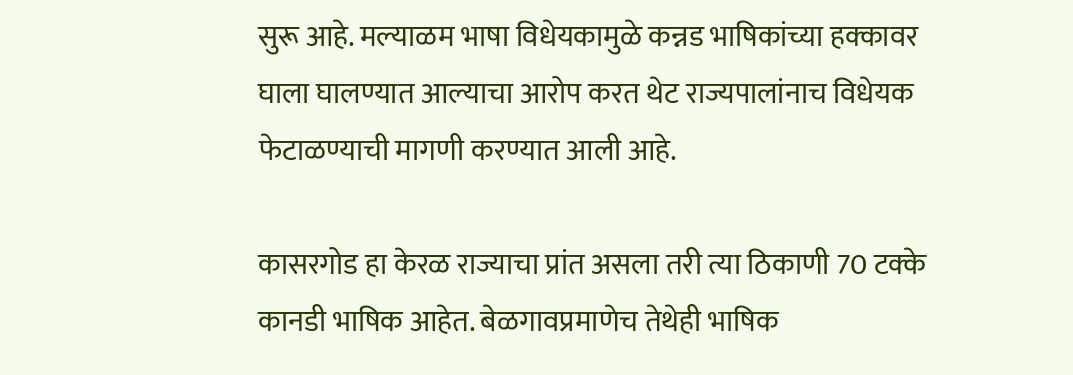सुरू आहे. मल्याळम भाषा विधेयकामुळे कन्नड भाषिकांच्या हक्कावर घाला घालण्यात आल्याचा आरोप करत थेट राज्यपालांनाच विधेयक फेटाळण्याची मागणी करण्यात आली आहे.

कासरगोड हा केरळ राज्याचा प्रांत असला तरी त्या ठिकाणी 70 टक्के कानडी भाषिक आहेत. बेळगावप्रमाणेच तेथेही भाषिक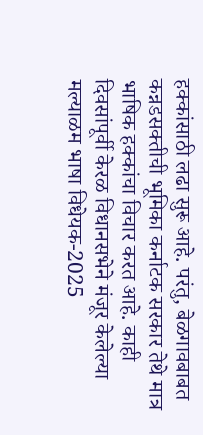हक्कांसाठी लढा सुरू आहे. परंतु, बेळगावबाबत कन्नडसक्तीची भूमिका कर्नाटक सरकार तेथे मात्र भाषिक हक्कांचा विचार करत आहे. काही दिवसांपूर्वी केरळ विधानसभेने मंजूर केलेल्या मल्याळम भाषा विधेयक-2025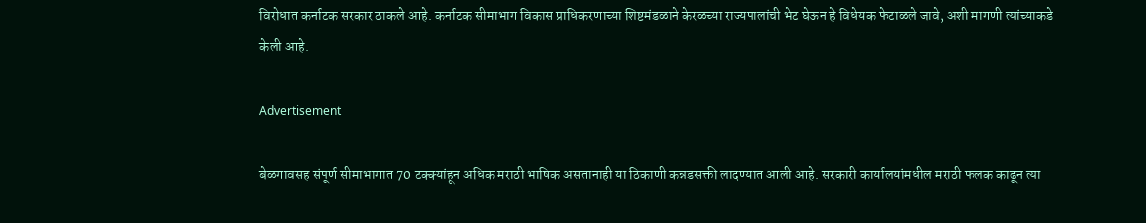विरोधात कर्नाटक सरकार ठाकले आहे. कर्नाटक सीमाभाग विकास प्राधिकरणाच्या शिष्टमंडळाने केरळच्या राज्यपालांची भेट घेऊन हे विधेयक फेटाळले जावे, अशी मागणी त्यांच्याकडे केली आहे.

Advertisement

बेळगावसह संपूर्ण सीमाभागात 70 टक्क्यांहून अधिक मराठी भाषिक असतानाही या ठिकाणी कन्नडसक्ती लादण्यात आली आहे. सरकारी कार्यालयांमधील मराठी फलक काढून त्या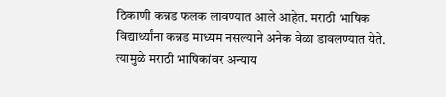ठिकाणी कन्नड फलक लावण्यात आले आहेत. मराठी भाषिक विद्यार्थ्यांना कन्नड माध्यम नसल्याने अनेक वेळा डावलण्यात येते. त्यामुळे मराठी भाषिकांवर अन्याय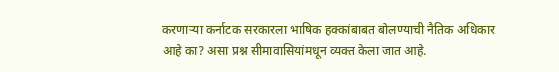करणाऱ्या कर्नाटक सरकारला भाषिक हक्कांबाबत बोलण्याची नैतिक अधिकार आहे का? असा प्रश्न सीमावासियांमधून व्यक्त केला जात आहे.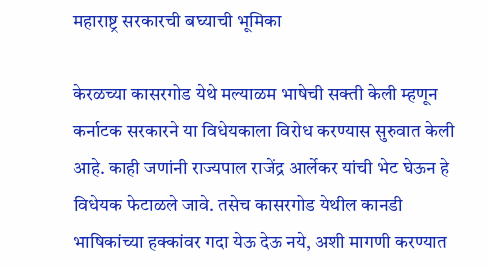महाराष्ट्र सरकारची बघ्याची भूमिका

केरळच्या कासरगोड येथे मल्याळम भाषेची सक्ती केली म्हणून कर्नाटक सरकारने या विधेयकाला विरोध करण्यास सुरुवात केली आहे. काही जणांनी राज्यपाल राजेंद्र आर्लेकर यांची भेट घेऊन हे विधेयक फेटाळले जावे. तसेच कासरगोड येथील कानडी भाषिकांच्या हक्कांवर गदा येऊ देऊ नये, अशी मागणी करण्यात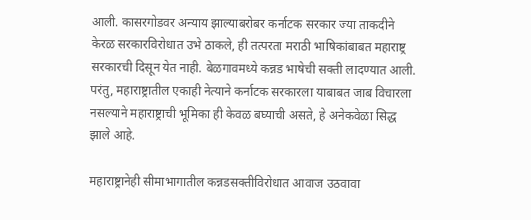आली. कासरगोडवर अन्याय झाल्याबरोबर कर्नाटक सरकार ज्या ताकदीने केरळ सरकारविरोधात उभे ठाकले, ही तत्परता मराठी भाषिकांबाबत महाराष्ट्र सरकारची दिसून येत नाही. बेळगावमध्ये कन्नड भाषेची सक्ती लादण्यात आली. परंतु, महाराष्ट्रातील एकाही नेत्याने कर्नाटक सरकारला याबाबत जाब विचारला नसल्याने महाराष्ट्राची भूमिका ही केवळ बघ्याची असते, हे अनेकवेळा सिद्ध झाले आहे.

महाराष्ट्रानेही सीमाभागातील कन्नडसक्तीविरोधात आवाज उठवावा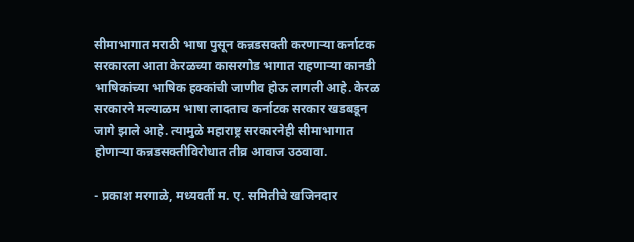सीमाभागात मराठी भाषा पुसून कन्नडसक्ती करणाऱ्या कर्नाटक सरकारला आता केरळच्या कासरगोड भागात राहणाऱ्या कानडी भाषिकांच्या भाषिक हक्कांची जाणीव होऊ लागली आहे. केरळ सरकारने मल्याळम भाषा लादताच कर्नाटक सरकार खडबडून जागे झाले आहे. त्यामुळे महाराष्ट्र सरकारनेही सीमाभागात होणाऱ्या कन्नडसक्तीविरोधात तीव्र आवाज उठवावा.

- प्रकाश मरगाळे, मध्यवर्ती म. ए. समितीचे खजिनदार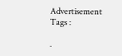Advertisement
Tags :

.